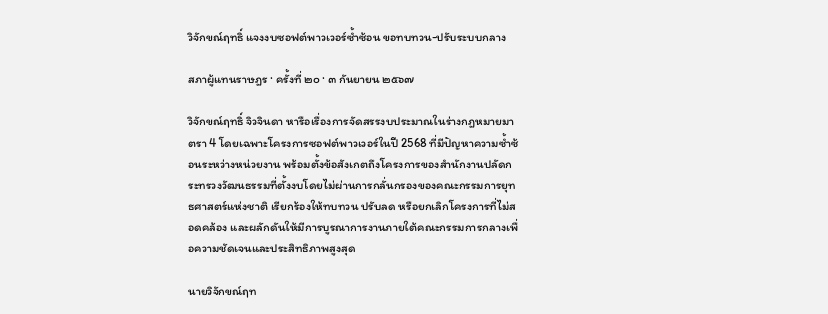วิจักขณ์ฤทธิ์ แจงงบซอฟต์พาวเวอร์ซ้ำซ้อน ขอทบทวน-ปรับระบบกลาง

สภาผู้แทนราษฎร · ครั้งที่ ๒๐ · ๓ กันยายน ๒๕๖๗

วิจักขณ์ฤทธิ์ จิวจินดา หารือเรื่องการจัดสรรงบประมาณในร่างกฎหมายมาตรา 4 โดยเฉพาะโครงการซอฟต์พาวเวอร์ในปี 2568 ที่มีปัญหาความซ้ำซ้อนระหว่างหน่วยงาน พร้อมตั้งข้อสังเกตถึงโครงการของสำนักงานปลัดกระทรวงวัฒนธรรมที่ตั้งงบโดยไม่ผ่านการกลั่นกรองของคณะกรรมการยุทธศาสตร์แห่งชาติ เรียกร้องให้ทบทวน ปรับลด หรือยกเลิกโครงการที่ไม่สอดคล้อง และผลักดันให้มีการบูรณาการงานภายใต้คณะกรรมการกลางเพื่อความชัดเจนและประสิทธิภาพสูงสุด

นายวิจักขณ์ฤท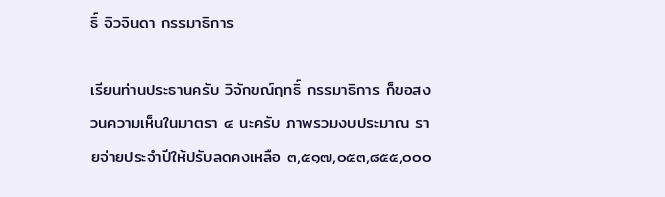ธิ์ จิวจินดา กรรมาธิการ

เรียนท่านประธานครับ วิจักขณ์ฤทธิ์ กรรมาธิการ ก็ขอสงวนความเห็นในมาตรา ๔ นะครับ ภาพรวมงบประมาณ รายจ่ายประจำปีให้ปรับลดคงเหลือ ๓,๕๑๗,๐๕๓,๘๕๕,๐๐๐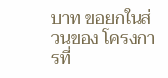บาท ขอยกในส่วนของ โครงการที่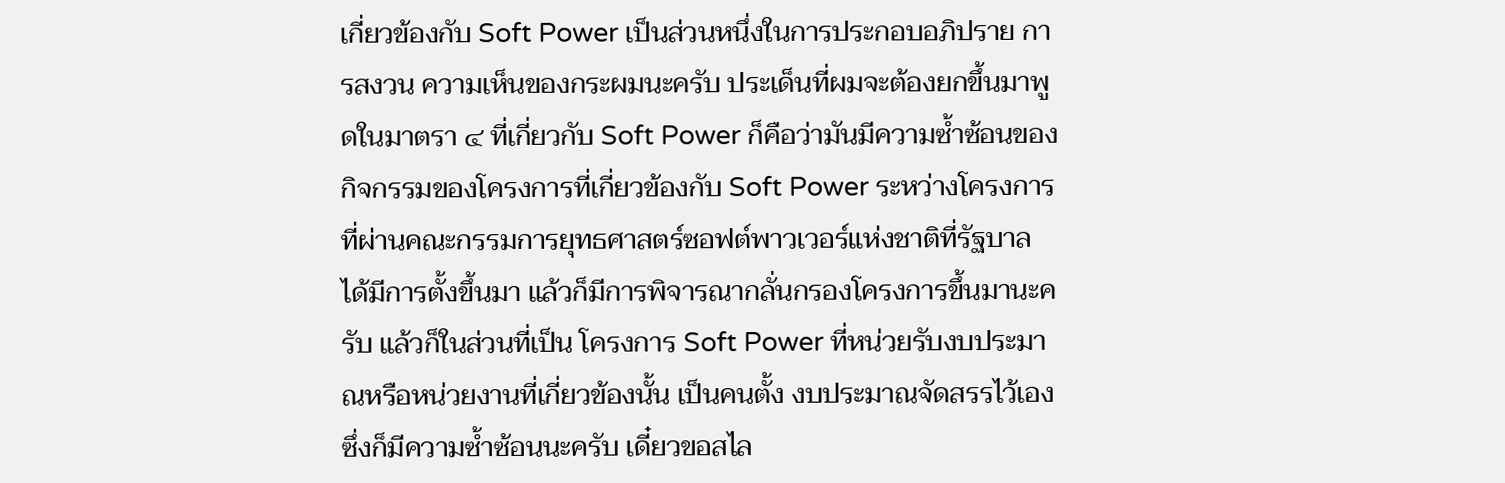เกี่ยวข้องกับ Soft Power เป็นส่วนหนึ่งในการประกอบอภิปราย การสงวน ความเห็นของกระผมนะครับ ประเด็นที่ผมจะต้องยกขึ้นมาพูดในมาตรา ๔ ที่เกี่ยวกับ Soft Power ก็คือว่ามันมีความซ้ำซ้อนของกิจกรรมของโครงการที่เกี่ยวข้องกับ Soft Power ระหว่างโครงการที่ผ่านคณะกรรมการยุทธศาสตร์ซอฟต์พาวเวอร์แห่งชาติที่รัฐบาล ได้มีการตั้งขึ้นมา แล้วก็มีการพิจารณากลั่นกรองโครงการขึ้นมานะครับ แล้วก็ในส่วนที่เป็น โครงการ Soft Power ที่หน่วยรับงบประมาณหรือหน่วยงานที่เกี่ยวข้องนั้น เป็นคนตั้ง งบประมาณจัดสรรไว้เอง ซึ่งก็มีความซ้ำซ้อนนะครับ เดี๋ยวขอสไล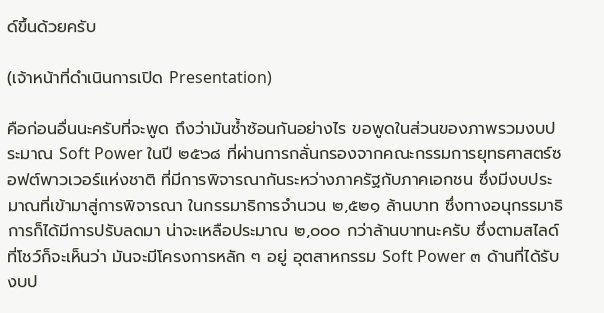ด์ขึ้นด้วยครับ

(เจ้าหน้าที่ดำเนินการเปิด Presentation)

คือก่อนอื่นนะครับที่จะพูด ถึงว่ามันซ้ำซ้อนกันอย่างไร ขอพูดในส่วนของภาพรวมงบประมาณ Soft Power ในปี ๒๕๖๘ ที่ผ่านการกลั่นกรองจากคณะกรรมการยุทธศาสตร์ซอฟต์พาวเวอร์แห่งชาติ ที่มีการพิจารณากันระหว่างภาครัฐกับภาคเอกชน ซึ่งมีงบประมาณที่เข้ามาสู่การพิจารณา ในกรรมาธิการจำนวน ๒,๕๒๑ ล้านบาท ซึ่งทางอนุกรรมาธิการก็ได้มีการปรับลดมา น่าจะเหลือประมาณ ๒,๐๐๐ กว่าล้านบาทนะครับ ซึ่งตามสไลด์ที่โชว์ก็จะเห็นว่า มันจะมีโครงการหลัก ๆ อยู่ อุตสาหกรรม Soft Power ๓ ด้านที่ได้รับงบป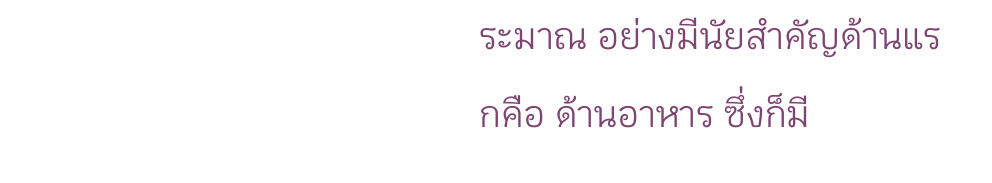ระมาณ อย่างมีนัยสำคัญด้านแรกคือ ด้านอาหาร ซึ่งก็มี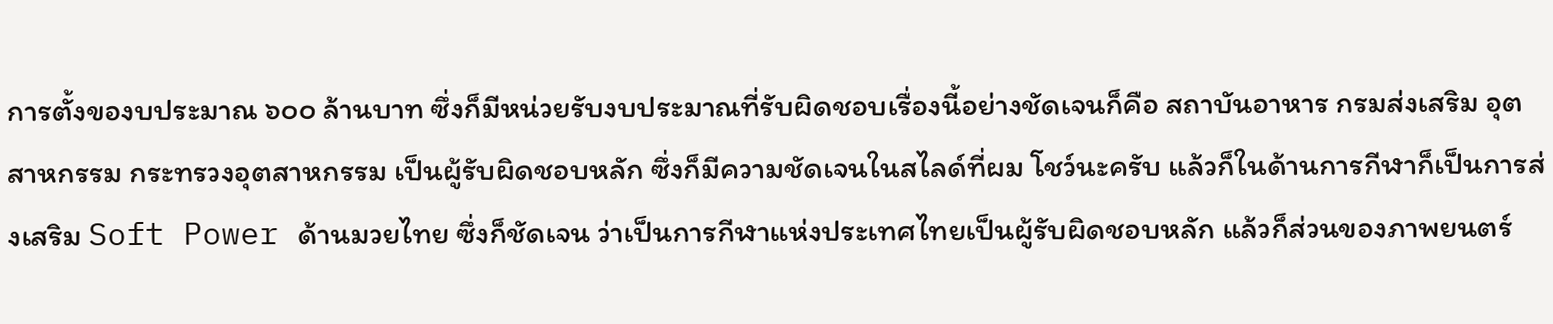การตั้งของบประมาณ ๖๐๐ ล้านบาท ซึ่งก็มีหน่วยรับงบประมาณที่รับผิดชอบเรื่องนี้อย่างชัดเจนก็คือ สถาบันอาหาร กรมส่งเสริม อุตสาหกรรม กระทรวงอุตสาหกรรม เป็นผู้รับผิดชอบหลัก ซึ่งก็มีความชัดเจนในสไลด์ที่ผม โชว์นะครับ แล้วก็ในด้านการกีฬาก็เป็นการส่งเสริม Soft Power ด้านมวยไทย ซึ่งก็ชัดเจน ว่าเป็นการกีฬาแห่งประเทศไทยเป็นผู้รับผิดชอบหลัก แล้วก็ส่วนของภาพยนตร์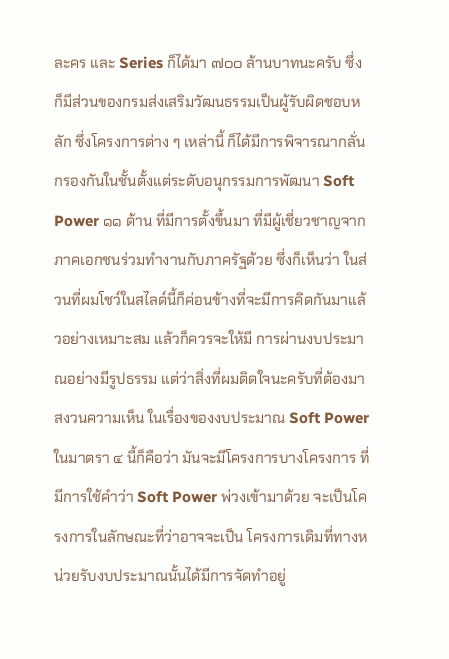ละคร และ Series ก็ได้มา ๗๐๐ ล้านบาทนะครับ ซึ่งก็มีส่วนของกรมส่งเสริมวัฒนธรรมเป็นผู้รับผิดชอบหลัก ซึ่งโครงการต่าง ๆ เหล่านี้ ก็ได้มีการพิจารณากลั่นกรองกันในชั้นตั้งแต่ระดับอนุกรรมการพัฒนา Soft Power ๑๑ ด้าน ที่มีการตั้งขึ้นมา ที่มีผู้เชี่ยวชาญจากภาคเอกชนร่วมทำงานกับภาครัฐด้วย ซึ่งก็เห็นว่า ในส่วนที่ผมโชว์ในสไลด์นี้ก็ค่อนข้างที่จะมีการคิดกันมาแล้วอย่างเหมาะสม แล้วก็ควรจะให้มี การผ่านงบประมาณอย่างมีรูปธรรม แต่ว่าสิ่งที่ผมติดใจนะครับที่ต้องมาสงวนความเห็น ในเรื่องของงบประมาณ Soft Power ในมาตรา ๔ นี้ก็คือว่า มันจะมีโครงการบางโครงการ ที่มีการใช้คำว่า Soft Power พ่วงเข้ามาด้วย จะเป็นโครงการในลักษณะที่ว่าอาจจะเป็น โครงการเดิมที่ทางหน่วยรับงบประมาณนั้นได้มีการจัดทำอยู่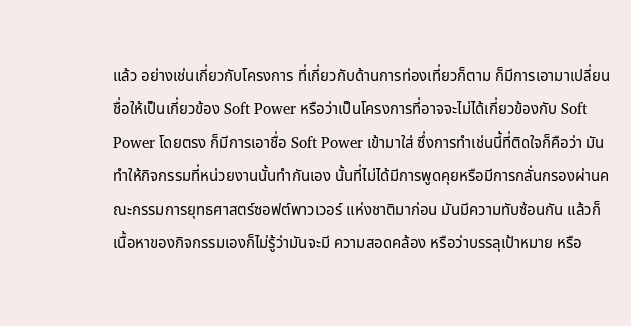แล้ว อย่างเช่นเกี่ยวกับโครงการ ที่เกี่ยวกับด้านการท่องเที่ยวก็ตาม ก็มีการเอามาเปลี่ยนชื่อให้เป็นเกี่ยวข้อง Soft Power หรือว่าเป็นโครงการที่อาจจะไม่ได้เกี่ยวข้องกับ Soft Power โดยตรง ก็มีการเอาชื่อ Soft Power เข้ามาใส่ ซึ่งการทำเช่นนี้ที่ติดใจก็คือว่า มันทำให้กิจกรรมที่หน่วยงานนั้นทำกันเอง นั้นที่ไม่ได้มีการพูดคุยหรือมีการกลั่นกรองผ่านคณะกรรมการยุทธศาสตร์ซอฟต์พาวเวอร์ แห่งชาติมาก่อน มันมีความทับซ้อนกัน แล้วก็เนื้อหาของกิจกรรมเองก็ไม่รู้ว่ามันจะมี ความสอดคล้อง หรือว่าบรรลุเป้าหมาย หรือ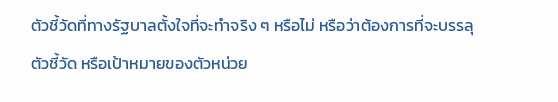ตัวชี้วัดที่ทางรัฐบาลตั้งใจที่จะทำจริง ๆ หรือไม่ หรือว่าต้องการที่จะบรรลุตัวชี้วัด หรือเป้าหมายของตัวหน่วย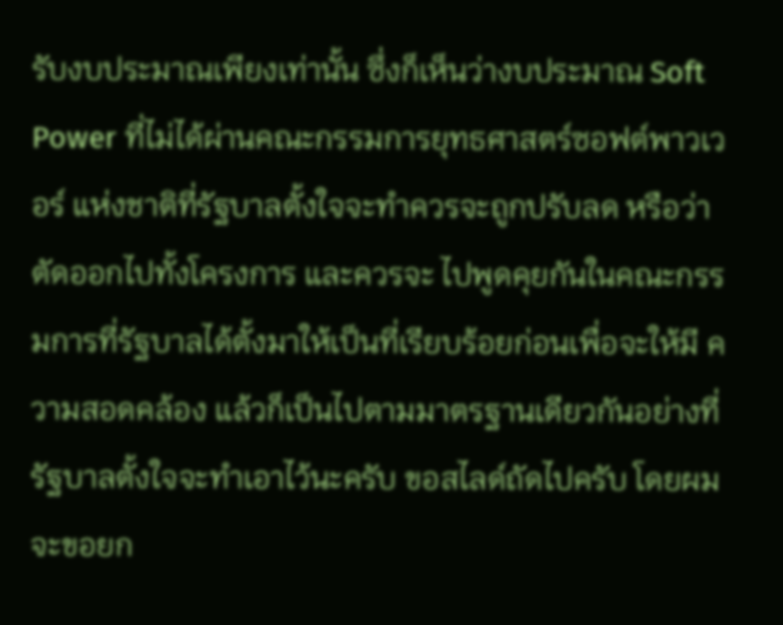รับงบประมาณเพียงเท่านั้น ซึ่งก็เห็นว่างบประมาณ Soft Power ที่ไม่ได้ผ่านคณะกรรมการยุทธศาสตร์ซอฟต์พาวเวอร์ แห่งชาติที่รัฐบาลตั้งใจจะทำควรจะถูกปรับลด หรือว่าตัดออกไปทั้งโครงการ และควรจะ ไปพูดคุยกันในคณะกรรมการที่รัฐบาลได้ตั้งมาให้เป็นที่เรียบร้อยก่อนเพื่อจะให้มี ความสอดคล้อง แล้วก็เป็นไปตามมาตรฐานเดียวกันอย่างที่รัฐบาลตั้งใจจะทำเอาไว้นะครับ ขอสไลด์ถัดไปครับ โดยผมจะขอยก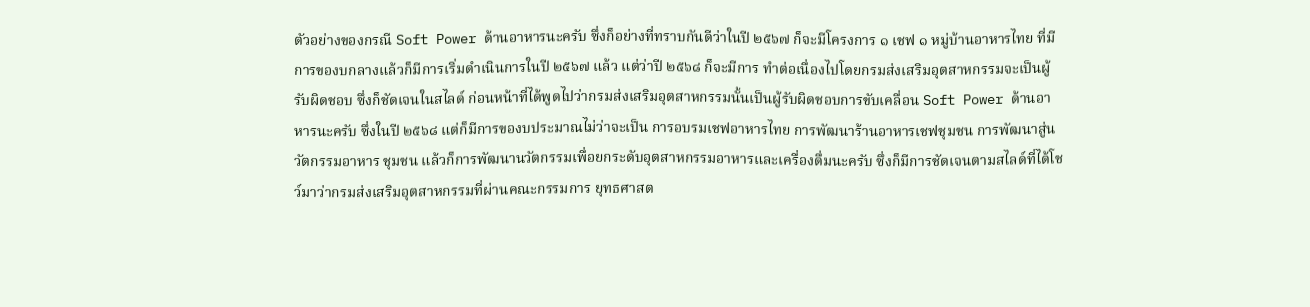ตัวอย่างของกรณี Soft Power ด้านอาหารนะครับ ซึ่งก็อย่างที่ทราบกันดีว่าในปี ๒๕๖๗ ก็จะมีโครงการ ๑ เชฟ ๑ หมู่บ้านอาหารไทย ที่มีการของบกลางแล้วก็มีการเริ่มดำเนินการในปี ๒๕๖๗ แล้ว แต่ว่าปี ๒๕๖๘ ก็จะมีการ ทำต่อเนื่องไปโดยกรมส่งเสริมอุตสาหกรรมจะเป็นผู้รับผิดชอบ ซึ่งก็ชัดเจนในสไลด์ ก่อนหน้าที่ได้พูดไปว่ากรมส่งเสริมอุตสาหกรรมนั้นเป็นผู้รับผิดชอบการขับเคลื่อน Soft Power ด้านอาหารนะครับ ซึ่งในปี ๒๕๖๘ แต่ก็มีการของบประมาณไม่ว่าจะเป็น การอบรมเชฟอาหารไทย การพัฒนาร้านอาหารเชฟชุมชน การพัฒนาสู่นวัตกรรมอาหาร ชุมชน แล้วก็การพัฒนานวัตกรรมเพื่อยกระดับอุตสาหกรรมอาหารและเครื่องดื่มนะครับ ซึ่งก็มีการชัดเจนตามสไลด์ที่ได้โชว์มาว่ากรมส่งเสริมอุตสาหกรรมที่ผ่านคณะกรรมการ ยุทธศาสต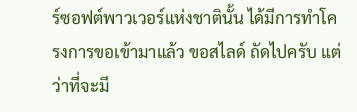ร์ซอฟต์พาวเวอร์แห่งชาตินั้น ได้มีการทำโครงการขอเข้ามาแล้ว ขอสไลด์ ถัดไปครับ แต่ว่าที่จะมี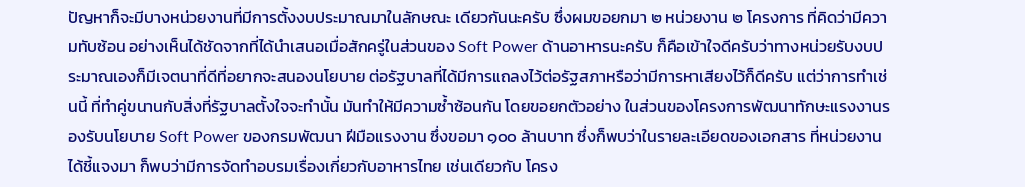ปัญหาก็จะมีบางหน่วยงานที่มีการตั้งงบประมาณมาในลักษณะ เดียวกันนะครับ ซึ่งผมขอยกมา ๒ หน่วยงาน ๒ โครงการ ที่คิดว่ามีความทับซ้อน อย่างเห็นได้ชัดจากที่ได้นำเสนอเมื่อสักครู่ในส่วนของ Soft Power ด้านอาหารนะครับ ก็คือเข้าใจดีครับว่าทางหน่วยรับงบประมาณเองก็มีเจตนาที่ดีที่อยากจะสนองนโยบาย ต่อรัฐบาลที่ได้มีการแถลงไว้ต่อรัฐสภาหรือว่ามีการหาเสียงไว้ก็ดีครับ แต่ว่าการทำเช่นนี้ ที่ทำคู่ขนานกับสิ่งที่รัฐบาลตั้งใจจะทำนั้น มันทำให้มีความซ้ำซ้อนกัน โดยขอยกตัวอย่าง ในส่วนของโครงการพัฒนาทักษะแรงงานรองรับนโยบาย Soft Power ของกรมพัฒนา ฝีมือแรงงาน ซึ่งขอมา ๑๐๐ ล้านบาท ซึ่งก็พบว่าในรายละเอียดของเอกสาร ที่หน่วยงานได้ชี้แจงมา ก็พบว่ามีการจัดทำอบรมเรื่องเกี่ยวกับอาหารไทย เช่นเดียวกับ โครง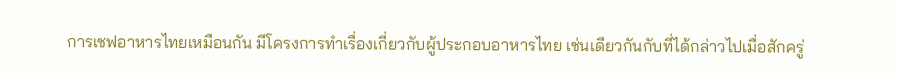การเชฟอาหารไทยเหมือนกัน มีโครงการทำเรื่องเกี่ยวกับผู้ประกอบอาหารไทย เช่นเดียวกันกับที่ได้กล่าวไปเมื่อสักครู่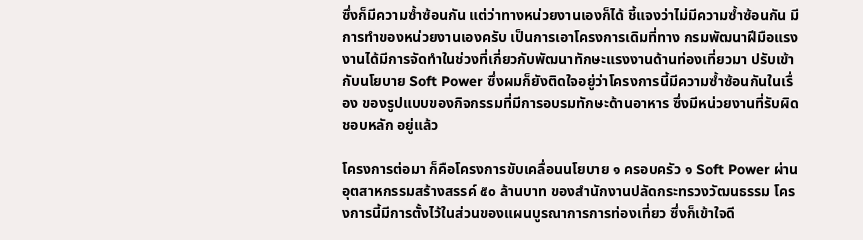ซึ่งก็มีความซ้ำซ้อนกัน แต่ว่าทางหน่วยงานเองก็ได้ ชี้แจงว่าไม่มีความซ้ำซ้อนกัน มีการทำของหน่วยงานเองครับ เป็นการเอาโครงการเดิมที่ทาง กรมพัฒนาฝีมือแรงงานได้มีการจัดทำในช่วงที่เกี่ยวกับพัฒนาทักษะแรงงานด้านท่องเที่ยวมา ปรับเข้ากับนโยบาย Soft Power ซึ่งผมก็ยังติดใจอยู่ว่าโครงการนี้มีความซ้ำซ้อนกันในเรื่อง ของรูปแบบของกิจกรรมที่มีการอบรมทักษะด้านอาหาร ซึ่งมีหน่วยงานที่รับผิดชอบหลัก อยู่แล้ว

โครงการต่อมา ก็คือโครงการขับเคลื่อนนโยบาย ๑ ครอบครัว ๑ Soft Power ผ่านอุตสาหกรรมสร้างสรรค์ ๕๐ ล้านบาท ของสำนักงานปลัดกระทรวงวัฒนธรรม โครงการนี้มีการตั้งไว้ในส่วนของแผนบูรณาการการท่องเที่ยว ซึ่งก็เข้าใจดี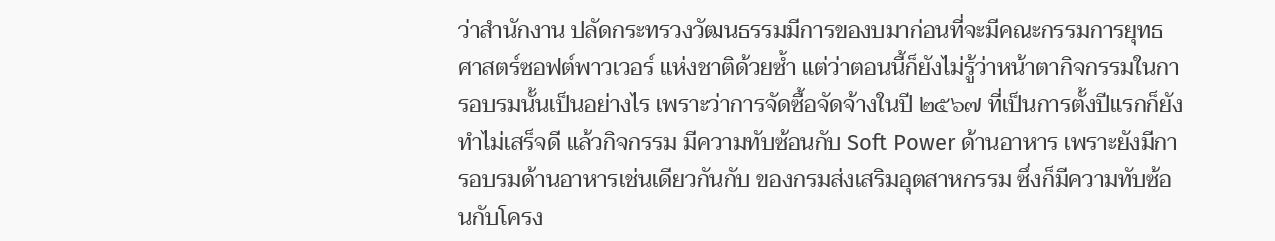ว่าสำนักงาน ปลัดกระทรวงวัฒนธรรมมีการของบมาก่อนที่จะมีคณะกรรมการยุทธศาสตร์ซอฟต์พาวเวอร์ แห่งชาติด้วยซ้ำ แต่ว่าตอนนี้ก็ยังไม่รู้ว่าหน้าตากิจกรรมในการอบรมนั้นเป็นอย่างไร เพราะว่าการจัดซื้อจัดจ้างในปี ๒๕๖๗ ที่เป็นการตั้งปีแรกก็ยังทำไม่เสร็จดี แล้วกิจกรรม มีความทับซ้อนกับ Soft Power ด้านอาหาร เพราะยังมีการอบรมด้านอาหารเช่นเดียวกันกับ ของกรมส่งเสริมอุตสาหกรรม ซึ่งก็มีความทับซ้อนกับโครง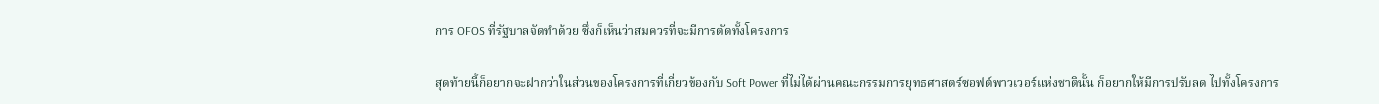การ OFOS ที่รัฐบาลจัดทำด้วย ซึ่งก็เห็นว่าสมควรที่จะมีการตัดทั้งโครงการ

สุดท้ายนี้ก็อยากจะฝากว่าในส่วนของโครงการที่เกี่ยวข้องกับ Soft Power ที่ไม่ได้ผ่านคณะกรรมการยุทธศาสตร์ซอฟต์พาวเวอร์แห่งชาตินั้น ก็อยากให้มีการปรับลด ไปทั้งโครงการ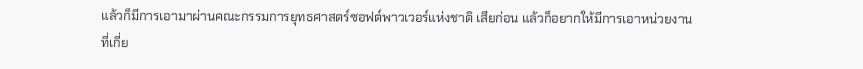แล้วก็มีการเอามาผ่านคณะกรรมการยุทธศาสตร์ซอฟต์พาวเวอร์แห่งชาติ เสียก่อน แล้วก็อยากให้มีการเอาหน่วยงานที่เกี่ย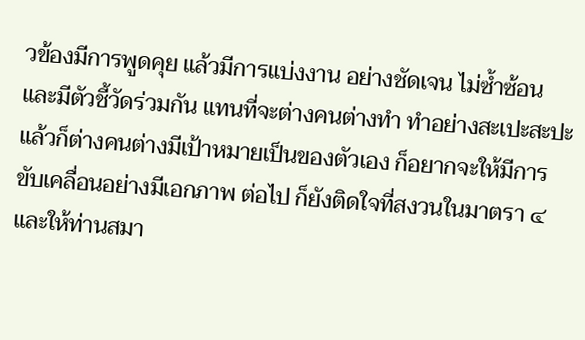วข้องมีการพูดคุย แล้วมีการแบ่งงาน อย่างชัดเจน ไม่ซ้ำซ้อน และมีตัวชี้วัดร่วมกัน แทนที่จะต่างคนต่างทำ ทำอย่างสะเปะสะปะ แล้วก็ต่างคนต่างมีเป้าหมายเป็นของตัวเอง ก็อยากจะให้มีการขับเคลื่อนอย่างมีเอกภาพ ต่อไป ก็ยังติดใจที่สงวนในมาตรา ๔ และให้ท่านสมา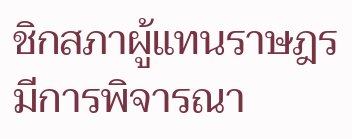ชิกสภาผู้แทนราษฎรมีการพิจารณา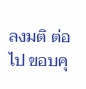ลงมติ ต่อไป ขอบคุ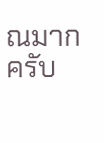ณมากครับ